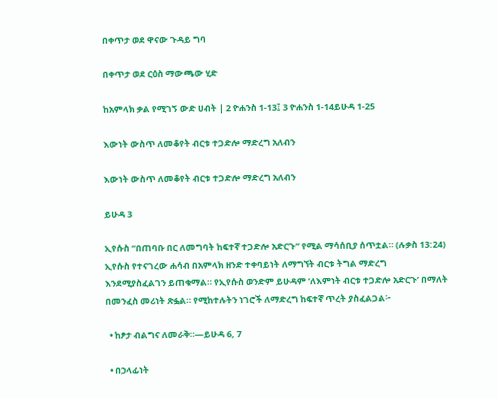በቀጥታ ወደ ዋናው ጉዳይ ግባ

በቀጥታ ወደ ርዕስ ማውጫው ሂድ

ከአምላክ ቃል የሚገኝ ውድ ሀብት | 2 ዮሐንስ 1-13፤ 3 ዮሐንስ 1-14ይሁዳ 1-25

እውነት ውስጥ ለመቆየት ብርቱ ተጋድሎ ማድረግ አለብን

እውነት ውስጥ ለመቆየት ብርቱ ተጋድሎ ማድረግ አለብን

ይሁዳ 3

ኢየሱስ “በጠባቡ በር ለመግባት ከፍተኛ ተጋድሎ አድርጉ” የሚል ማሳሰቢያ ሰጥቷል። (ሉቃስ 13:24) ኢየሱስ የተናገረው ሐሳብ በአምላክ ዘንድ ተቀባይነት ለማግኘት ብርቱ ትግል ማድረግ እንደሚያስፈልገን ይጠቁማል። የኢየሱስ ወንድም ይሁዳም ‘ለእምነት ብርቱ ተጋድሎ አድርጉ’ በማለት በመንፈስ መሪነት ጽፏል። የሚከተሉትን ነገሮች ለማድረግ ከፍተኛ ጥረት ያስፈልጋል፦

  • ከፆታ ብልግና ለመራቅ።—ይሁዳ 6, 7

  • በኃላፊነት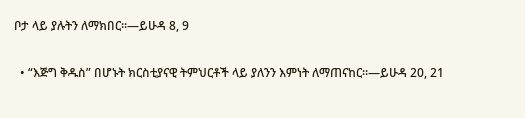ቦታ ላይ ያሉትን ለማክበር።—ይሁዳ 8, 9

  • “እጅግ ቅዱስ” በሆኑት ክርስቲያናዊ ትምህርቶች ላይ ያለንን እምነት ለማጠናከር።—ይሁዳ 20, 21